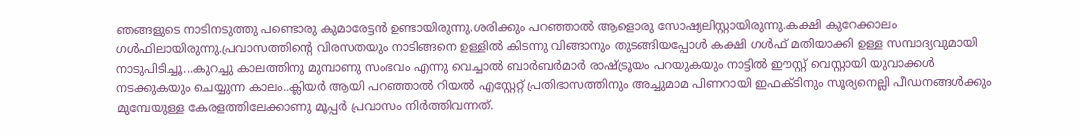ഞങ്ങളുടെ നാടിനടുത്തു പണ്ടൊരു കുമാരേട്ടൻ ഉണ്ടായിരുന്നു.ശരിക്കും പറഞ്ഞാൽ ആളൊരു സോഷ്യലിസ്റ്റായിരുന്നു.കക്ഷി കുറേക്കാലം ഗൾഫിലായിരുന്നു.പ്രവാസത്തിന്റെ വിരസതയും നാടിങ്ങനെ ഉള്ളിൽ കിടന്നു വിങ്ങാനും തുടങ്ങിയപ്പോൾ കക്ഷി ഗൾഫ് മതിയാക്കി ഉള്ള സമ്പാദ്യവുമായി നാടുപിടിച്ചൂ...കുറച്ചു കാലത്തിനു മുമ്പാണു സംഭവം എന്നു വെച്ചാൽ ബാർബർമാർ രാഷ്ട്രൂയം പറയുകയും നാട്ടിൽ ഈസ്റ്റ് വെസ്റ്റായി യുവാക്കൾ നടക്കുകയും ചെയ്യുന്ന കാലം..ക്ലിയർ ആയി പറഞ്ഞാൽ റിയൽ എസ്റ്റേറ്റ് പ്രതിഭാസത്തിനും അച്ചുമാമ പിണറായി ഇഫക്ടിനും സൂര്യനെല്ലി പീഡനങ്ങൾക്കും മുമ്പേയുള്ള കേരളത്തിലേക്കാണു മൂപ്പർ പ്രവാസം നിർത്തിവന്നത്.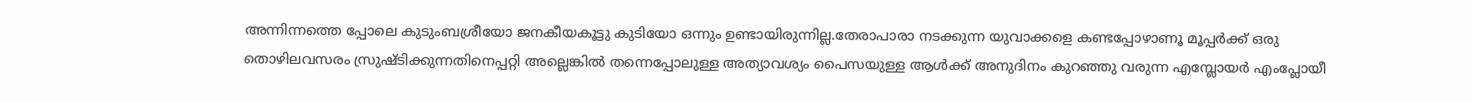അന്നിന്നത്തെ പ്പോലെ കുടുംബശ്രീയോ ജനകീയകൂട്ടു കുടിയോ ഒന്നും ഉണ്ടായിരുന്നില്ല.തേരാപാരാ നടക്കുന്ന യുവാക്കളെ കണ്ടപ്പോഴാണൂ മൂപ്പർക്ക് ഒരു തൊഴിലവസരം സ്രുഷ്ടിക്കുന്നതിനെപ്പറ്റി അല്ലെങ്കിൽ തന്നെപ്പോലുള്ള അത്യാവശ്യം പൈസയുള്ള ആൾക്ക് അനുദിനം കുറഞ്ഞു വരുന്ന എമ്പ്ലോയർ എംപ്ലോയീ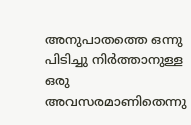അനുപാതത്തെ ഒന്നു പിടിച്ചു നിർത്താനുള്ള ഒരു അവസരമാണിതെന്നു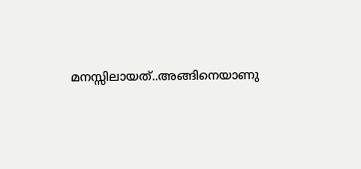മനസ്സിലായത്..അങ്ങിനെയാണു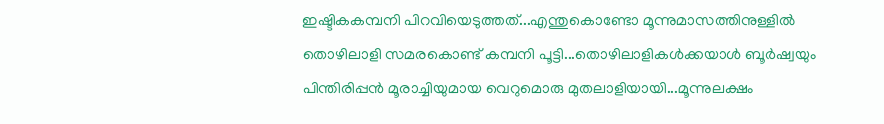ഇഷ്ടികകമ്പനി പിറവിയെടുത്തത്...എന്തുകൊണ്ടോ മൂന്നുമാസത്തിനുള്ളിൽ തൊഴിലാളി സമരകൊണ്ട് കമ്പനി പൂട്ടി...തൊഴിലാളികൾക്കയാൾ ബൂർഷ്വയും പിന്തിരിപ്പൻ മൂരാച്ചിയുമായ വെറുമൊരു മുതലാളിയായി...മൂന്നുലക്ഷം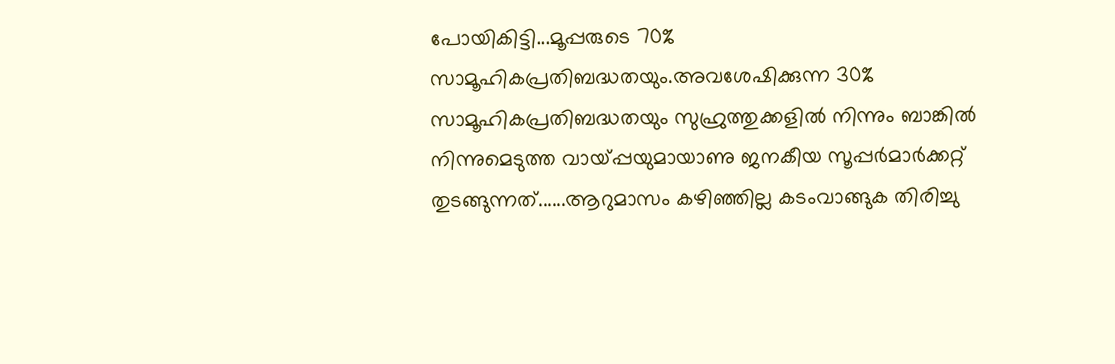പോയികിട്ടി...മൂപ്പരുടെ 70% സാമൂഹികപ്രതിബദ്ധതയും.അവശേഷിക്കുന്ന 30% സാമൂഹികപ്രതിബദ്ധതയും സുഹ്രുത്തുക്കളിൽ നിന്നും ബാങ്കിൽ നിന്നുമെടുത്ത വായ്പ്പയുമായാണു ജനകീയ സൂപ്പർമാർക്കറ്റ് തുടങ്ങുന്നത്......ആറുമാസം കഴിഞ്ഞില്ല കടംവാങ്ങുക തിരിച്ചു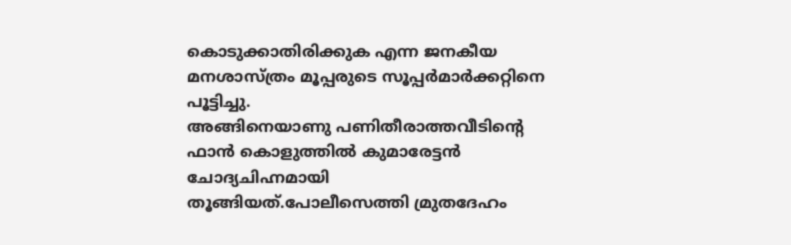കൊടുക്കാതിരിക്കുക എന്ന ജനകീയ മനശാസ്ത്രം മൂപ്പരുടെ സൂപ്പർമാർക്കറ്റിനെ പൂട്ടിച്ചു.
അങ്ങിനെയാണു പണിതീരാത്തവീടിന്റെ ഫാൻ കൊളുത്തിൽ കുമാരേട്ടൻ ചോദ്യചിഹ്നമായി തൂങ്ങിയത്.പോലീസെത്തി മ്രുതദേഹം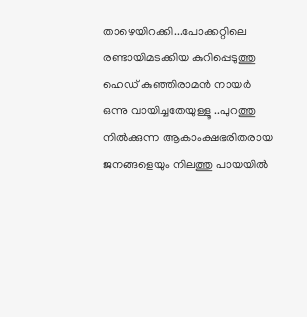താഴെയിറക്കി...പോക്കറ്റിലെ രണ്ടായിമടക്കിയ കുറിപ്പെടുത്തു ഹെഡ് കുഞ്ഞിരാമൻ നായർ ഒന്നു വായിച്ചതേയുള്ളൂ ..പുറത്തു നിൽക്കുന്ന ആകാംക്ഷഭരിതരായ ജനങ്ങളെയും നിലത്തു പായയിൽ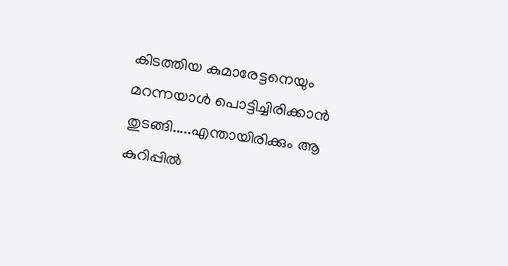കിടത്തിയ കുമാരേട്ടനെയും മറന്നയാൾ പൊട്ടിച്ചിരിക്കാൻ തുടങ്ങി.....എന്തായിരിക്കും ആ കുറിപ്പിൽ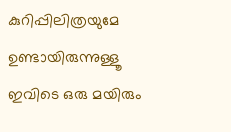കുറിപ്പിലിത്രയുമേ ഉണ്ടായിരുന്നുള്ളൂ
ഇവിടെ ഒരു മയിരും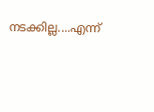നടക്കില്ല....എന്ന്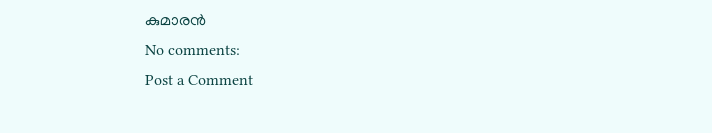കുമാരൻ
No comments:
Post a Comment